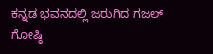ಕನ್ನಡ ಭವನದಲ್ಲಿ ಜರುಗಿದ ಗಜಲ್ ಗೋಷ್ಠಿ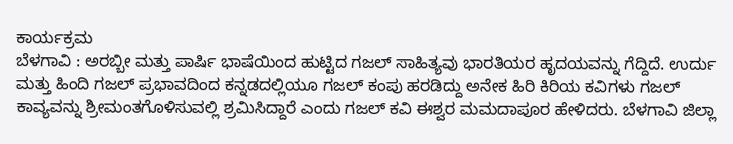ಕಾರ್ಯಕ್ರಮ
ಬೆಳಗಾವಿ : ಅರಬ್ಬೀ ಮತ್ತು ಪಾರ್ಷಿ ಭಾಷೆಯಿಂದ ಹುಟ್ಟಿದ ಗಜಲ್ ಸಾಹಿತ್ಯವು ಭಾರತಿಯರ ಹೃದಯವನ್ನು ಗೆದ್ದಿದೆ. ಉರ್ದು ಮತ್ತು ಹಿಂದಿ ಗಜಲ್ ಪ್ರಭಾವದಿಂದ ಕನ್ನಡದಲ್ಲಿಯೂ ಗಜಲ್ ಕಂಪು ಹರಡಿದ್ದು ಅನೇಕ ಹಿರಿ ಕಿರಿಯ ಕವಿಗಳು ಗಜಲ್ ಕಾವ್ಯವನ್ನು ಶ್ರೀಮಂತಗೊಳಿಸುವಲ್ಲಿ ಶ್ರಮಿಸಿದ್ದಾರೆ ಎಂದು ಗಜಲ್ ಕವಿ ಈಶ್ವರ ಮಮದಾಪೂರ ಹೇಳಿದರು. ಬೆಳಗಾವಿ ಜಿಲ್ಲಾ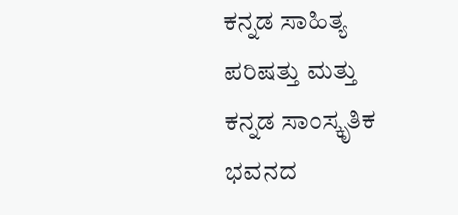ಕನ್ನಡ ಸಾಹಿತ್ಯ ಪರಿಷತ್ತು ಮತ್ತು ಕನ್ನಡ ಸಾಂಸ್ಕೃತಿಕ ಭವನದ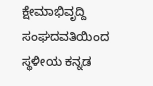ಕ್ಷೇಮಾಭಿವೃದ್ದಿ ಸಂಘದವತಿಯಿಂದ ಸ್ಥಳೀಯ ಕನ್ನಡ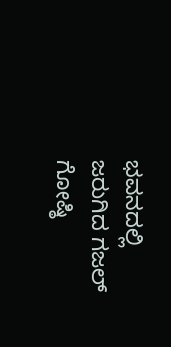ಭವನದಲ್ಲಿ ಜರುಗಿದ ಗಜಲ್ ಗೋಷ್ಠಿ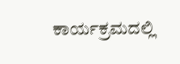ಕಾರ್ಯಕ್ರಮದಲ್ಲಿ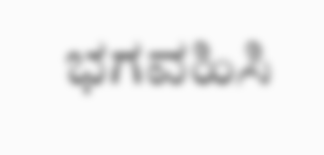ಭಗವಹಿಸಿ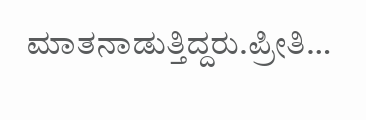ಮಾತನಾಡುತ್ತಿದ್ದರು.ಪ್ರೀತಿ…